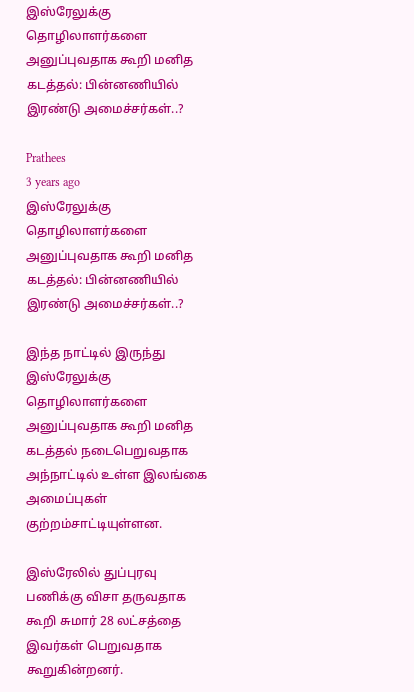இஸ்ரேலுக்கு தொழிலாளர்களை அனுப்புவதாக கூறி மனித கடத்தல்: பின்னணியில் இரண்டு அமைச்சர்கள்..?

Prathees
3 years ago
இஸ்ரேலுக்கு தொழிலாளர்களை அனுப்புவதாக கூறி மனித கடத்தல்: பின்னணியில்  இரண்டு அமைச்சர்கள்..?

இந்த நாட்டில் இருந்து இஸ்ரேலுக்கு தொழிலாளர்களை அனுப்புவதாக கூறி மனித கடத்தல் நடைபெறுவதாக அந்நாட்டில் உள்ள இலங்கை அமைப்புகள் குற்றம்சாட்டியுள்ளன.

இஸ்ரேலில் துப்புரவு பணிக்கு விசா தருவதாக கூறி சுமார் 28 லட்சத்தை இவர்கள் பெறுவதாக கூறுகின்றனர்.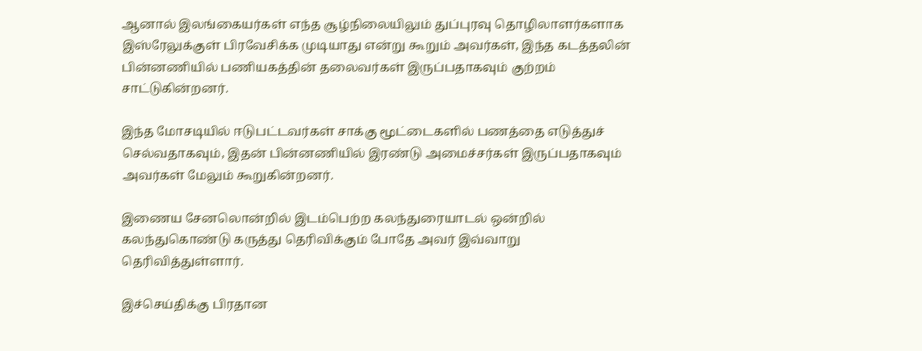ஆனால் இலங்கையர்கள் எந்த சூழ்நிலையிலும் துப்புரவு தொழிலாளர்களாக இஸ்ரேலுக்குள் பிரவேசிக்க முடியாது என்று கூறும் அவர்கள், இந்த கடத்தலின் பின்னணியில் பணியகத்தின் தலைவர்கள் இருப்பதாகவும் குற்றம் சாட்டுகின்றனர்.

இந்த மோசடியில் ஈடுபட்டவர்கள் சாக்கு மூட்டைகளில் பணத்தை எடுத்துச் செல்வதாகவும், இதன் பின்னணியில் இரண்டு அமைச்சர்கள் இருப்பதாகவும் அவர்கள் மேலும் கூறுகின்றனர்.

இணைய சேனலொன்றில் இடம்பெற்ற கலந்துரையாடல் ஒன்றில் கலந்துகொண்டு கருத்து தெரிவிக்கும் போதே அவர் இவ்வாறு தெரிவித்துள்ளார்.

இச்செய்திக்கு பிரதான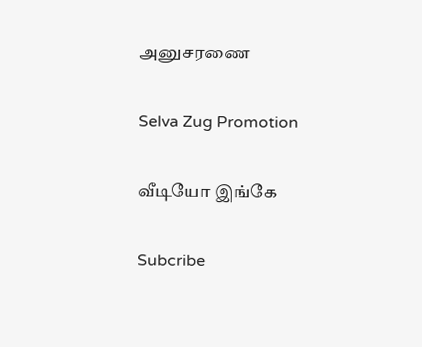அனுசரணை

Selva Zug Promotion

வீடியோ இங்கே

Subcribe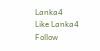Lanka4
Like Lanka4
Follow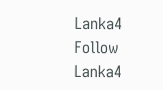Lanka4
Follow Lanka4